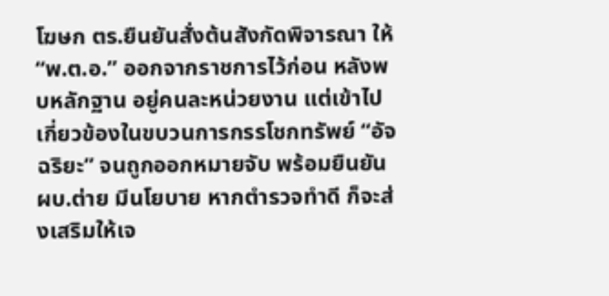โฆษก ตร.ยืนยันสั่งต้นสังกัดพิจารณา ให้ “พ.ต.อ.” ออกจากราชการไว้ก่อน หลังพบหลักฐาน อยู่คนละหน่วยงาน แต่เข้าไปเกี่ยวข้องในขบวนการกรรโชกทรัพย์ “อัจฉริยะ” จนถูกออกหมายจับ พร้อมยืนยัน ผบ.ต่าย มีนโยบาย หากตำรวจทำดี ก็จะส่งเสริมให้เจ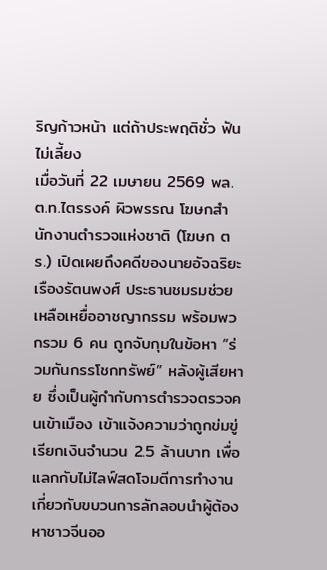ริญก้าวหน้า แต่ถ้าประพฤติชั่ว ฟันไม่เลี้ยง
เมื่อวันที่ 22 เมษายน 2569 พล.ต.ท.ไตรรงค์ ผิวพรรณ โฆษกสำนักงานตำรวจแห่งชาติ (โฆษก ตร.) เปิดเผยถึงคดีของนายอัจฉริยะ เรืองรัตนพงศ์ ประธานชมรมช่วยเหลือเหยื่ออาชญากรรม พร้อมพวกรวม 6 คน ถูกจับกุมในข้อหา “ร่วมกันกรรโชกทรัพย์” หลังผู้เสียหาย ซึ่งเป็นผู้กำกับการตำรวจตรวจคนเข้าเมือง เข้าแจ้งความว่าถูกข่มขู่เรียกเงินจำนวน 2.5 ล้านบาท เพื่อแลกกับไม่ไลฟ์สดโจมตีการทำงาน เกี่ยวกับขบวนการลักลอบนำผู้ต้องหาชาวจีนออ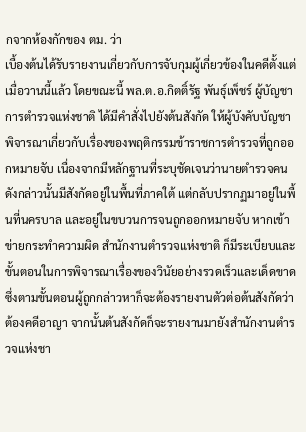กจากห้องกักของ ตม. ว่า
เบื้องต้นได้รับรายงานเกี่ยวกับการจับกุมผู้เกี่ยวข้องในคดีตั้งแต่เมื่อวานนี้แล้ว โดยขณะนี้ พล.ต.อ.กิตติ์รัฐ พันธุ์เพ็ชร์ ผู้บัญชาการตำรวจแห่งชาติ ได้มีคำสั่งไปยังต้นสังกัด ให้ผู้บังคับบัญชาพิจารณาเกี่ยวกับเรื่องของพฤติกรรมข้าราชการตำรวจที่ถูกออกหมายจับ เนื่องจากมีหลักฐานที่ระบุชัดเจนว่านายตำรวจคนดังกล่าวนั้นมีสังกัดอยู่ในพื้นที่ภาคใต้ แต่กลับปรากฏมาอยู่ในพื้นที่นครบาล และอยู่ในขบวนการจนถูกออกหมายจับ หากเข้าข่ายกระทำความผิด สำนักงานตำรวจแห่งชาติ ก็มีระเบียบและขั้นตอนในการพิจารณาเรื่องของวินัยอย่างรวดเร็วและเด็ดขาด ซึ่งตามขั้นตอนผู้ถูกกล่าวหาก็จะต้องรายงานตัวต่อต้นสังกัดว่าต้องคดีอาญา จากนั้นต้นสังกัดก็จะรายงานมายังสำนักงานตำรวจแห่งชา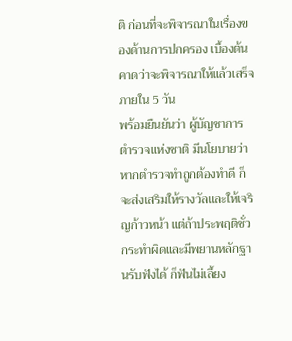ติ ก่อนที่จะพิจารณาในเรื่องของด้านการปกครอง เบื้องต้นคาดว่าจะพิจารณาให้แล้วเสร็จภายใน 5 วัน
พร้อมยืนยันว่า ผู้บัญชาการตำรวจแห่งชาติ มีนโยบายว่า หากตำรวจทำถูกต้องทำดี ก็จะส่งเสริมให้รางวัลและให้เจริญก้าวหน้า แต่ถ้าประพฤติชั่วกระทำผิดและมีพยานหลักฐานรับฟังได้ ก็ฟันไม่เลี้ยง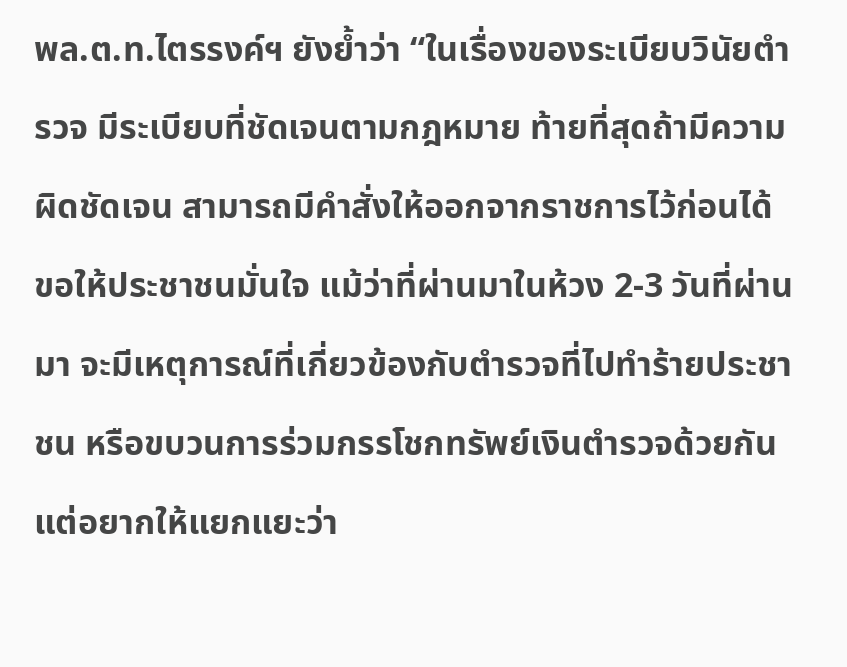พล.ต.ท.ไตรรงค์ฯ ยังย้ำว่า “ในเรื่องของระเบียบวินัยตำรวจ มีระเบียบที่ชัดเจนตามกฎหมาย ท้ายที่สุดถ้ามีความผิดชัดเจน สามารถมีคำสั่งให้ออกจากราชการไว้ก่อนได้ ขอให้ประชาชนมั่นใจ แม้ว่าที่ผ่านมาในห้วง 2-3 วันที่ผ่านมา จะมีเหตุการณ์ที่เกี่ยวข้องกับตำรวจที่ไปทำร้ายประชาชน หรือขบวนการร่วมกรรโชกทรัพย์เงินตำรวจด้วยกัน แต่อยากให้แยกแยะว่า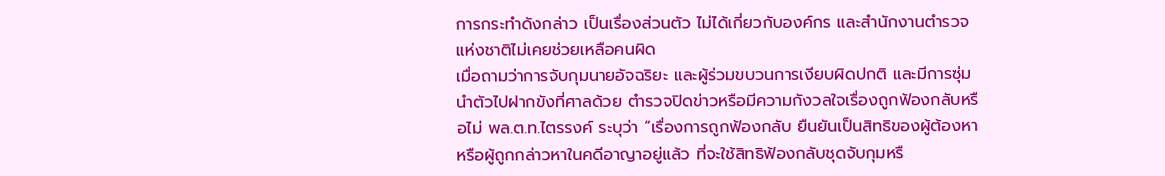การกระทำดังกล่าว เป็นเรื่องส่วนตัว ไม่ได้เกี่ยวกับองค์กร และสำนักงานตำรวจแห่งชาติไม่เคยช่วยเหลือคนผิด
เมื่อถามว่าการจับกุมนายอัจฉริยะ และผู้ร่วมขบวนการเงียบผิดปกติ และมีการซุ่มนำตัวไปฝากขังที่ศาลด้วย ตำรวจปิดข่าวหรือมีความกังวลใจเรื่องถูกฟ้องกลับหรือไม่ พล.ต.ท.ไตรรงค์ ระบุว่า “เรื่องการถูกฟ้องกลับ ยืนยันเป็นสิทธิของผู้ต้องหาหรือผู้ถูกกล่าวหาในคดีอาญาอยู่แล้ว ที่จะใช้สิทธิฟ้องกลับชุดจับกุมหรื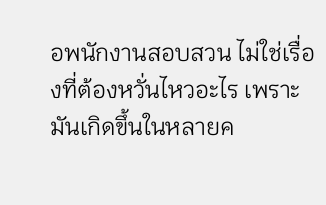อพนักงานสอบสวน ไม่ใช่เรื่องที่ต้องหวั่นไหวอะไร เพราะมันเกิดขึ้นในหลายค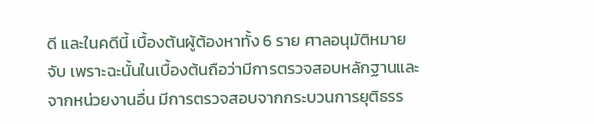ดี และในคดีนี้ เบื้องต้นผู้ต้องหาทั้ง 6 ราย ศาลอนุมัติหมายจับ เพราะฉะนั้นในเบื้องต้นถือว่ามีการตรวจสอบหลักฐานและจากหน่วยงานอื่น มีการตรวจสอบจากกระบวนการยุติธรร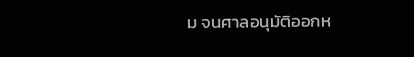ม จนศาลอนุมัติออกห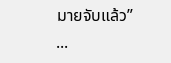มายจับแล้ว”
...